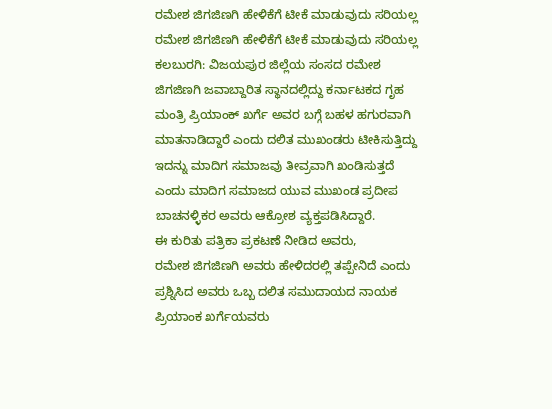ರಮೇಶ ಜಿಗಜಿಣಗಿ ಹೇಳಿಕೆಗೆ ಟೀಕೆ ಮಾಡುವುದು ಸರಿಯಲ್ಲ
ರಮೇಶ ಜಿಗಜಿಣಗಿ ಹೇಳಿಕೆಗೆ ಟೀಕೆ ಮಾಡುವುದು ಸರಿಯಲ್ಲ
ಕಲಬುರಗಿ: ವಿಜಯಪುರ ಜಿಲ್ಲೆಯ ಸಂಸದ ರಮೇಶ ಜಿಗಜಿಣಗಿ ಜವಾಬ್ದಾರಿತ ಸ್ಥಾನದಲ್ಲಿದ್ದು ಕರ್ನಾಟಕದ ಗೃಹ ಮಂತ್ರಿ ಪ್ರಿಯಾಂಕ್ ಖರ್ಗೆ ಅವರ ಬಗ್ಗೆ ಬಹಳ ಹಗುರವಾಗಿ ಮಾತನಾಡಿದ್ದಾರೆ ಎಂದು ದಲಿತ ಮುಖಂಡರು ಟೀಕಿಸುತ್ತಿದ್ದು ಇದನ್ನು ಮಾದಿಗ ಸಮಾಜವು ತೀವ್ರವಾಗಿ ಖಂಡಿಸುತ್ತದೆ ಎಂದು ಮಾದಿಗ ಸಮಾಜದ ಯುವ ಮುಖಂಡ ಪ್ರದೀಪ ಬಾಚನಳ್ಳಿಕರ ಅವರು ಆಕ್ರೋಶ ವ್ಯಕ್ತಪಡಿಸಿದ್ದಾರೆ.
ಈ ಕುರಿತು ಪತ್ರಿಕಾ ಪ್ರಕಟಣೆ ನೀಡಿದ ಅವರು,
ರಮೇಶ ಜಿಗಜಿಣಗಿ ಅವರು ಹೇಳಿದರಲ್ಲಿ ತಪ್ಪೇನಿದೆ ಎಂದು ಪ್ರಶ್ನಿಸಿದ ಅವರು ಒಬ್ಬ ದಲಿತ ಸಮುದಾಯದ ನಾಯಕ ಪ್ರಿಯಾಂಕ ಖರ್ಗೆಯವರು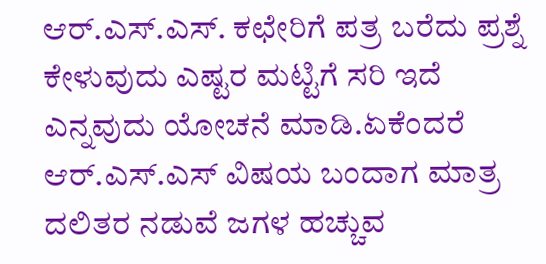ಆರ್.ಎಸ್.ಎಸ್. ಕಛೇರಿಗೆ ಪತ್ರ ಬರೆದು ಪ್ರಶ್ನೆ ಕೇಳುವುದು ಎಷ್ಟರ ಮಟ್ಟಿಗೆ ಸರಿ ಇದೆ ಎನ್ನವುದು ಯೋಚನೆ ಮಾಡಿ.ಏಕೆಂದರೆ ಆರ್.ಎಸ್.ಎಸ್ ವಿಷಯ ಬಂದಾಗ ಮಾತ್ರ ದಲಿತರ ನಡುವೆ ಜಗಳ ಹಚ್ಚುವ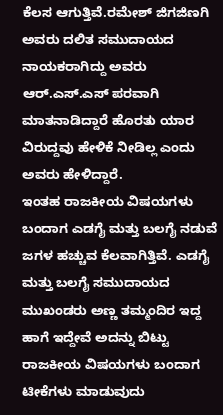ಕೆಲಸ ಆಗುತ್ತಿವೆ.ರಮೇಶ್ ಜಿಗಜಿಣಗಿ ಅವರು ದಲಿತ ಸಮುದಾಯದ ನಾಯಕರಾಗಿದ್ದು ಅವರು ಆರ್.ಎಸ್.ಎಸ್ ಪರವಾಗಿ ಮಾತನಾಡಿದ್ದಾರೆ ಹೊರತು ಯಾರ ವಿರುದ್ದವು ಹೇಳಿಕೆ ನೀಡಿಲ್ಲ ಎಂದು ಅವರು ಹೇಳಿದ್ದಾರೆ.
ಇಂತಹ ರಾಜಕೀಯ ವಿಷಯಗಳು ಬಂದಾಗ ಎಡಗೈ ಮತ್ತು ಬಲಗೈ ನಡುವೆ ಜಗಳ ಹಚ್ಚುವ ಕೆಲವಾಗಿತ್ತಿವೆ. ಎಡಗೈ ಮತ್ತು ಬಲಗೈ ಸಮುದಾಯದ ಮುಖಂಡರು ಅಣ್ಣ ತಮ್ಮಂದಿರ ಇದ್ದ ಹಾಗೆ ಇದ್ದೇವೆ ಅದನ್ನು ಬಿಟ್ಟು ರಾಜಕೀಯ ವಿಷಯಗಳು ಬಂದಾಗ ಟೀಕೆಗಳು ಮಾಡುವುದು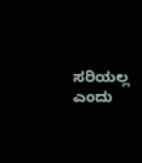ಸರಿಯಲ್ಲ ಎಂದು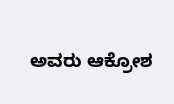ಅವರು ಆಕ್ರೋಶ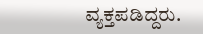ವ್ಯಕ್ತಪಡಿದ್ದರು.